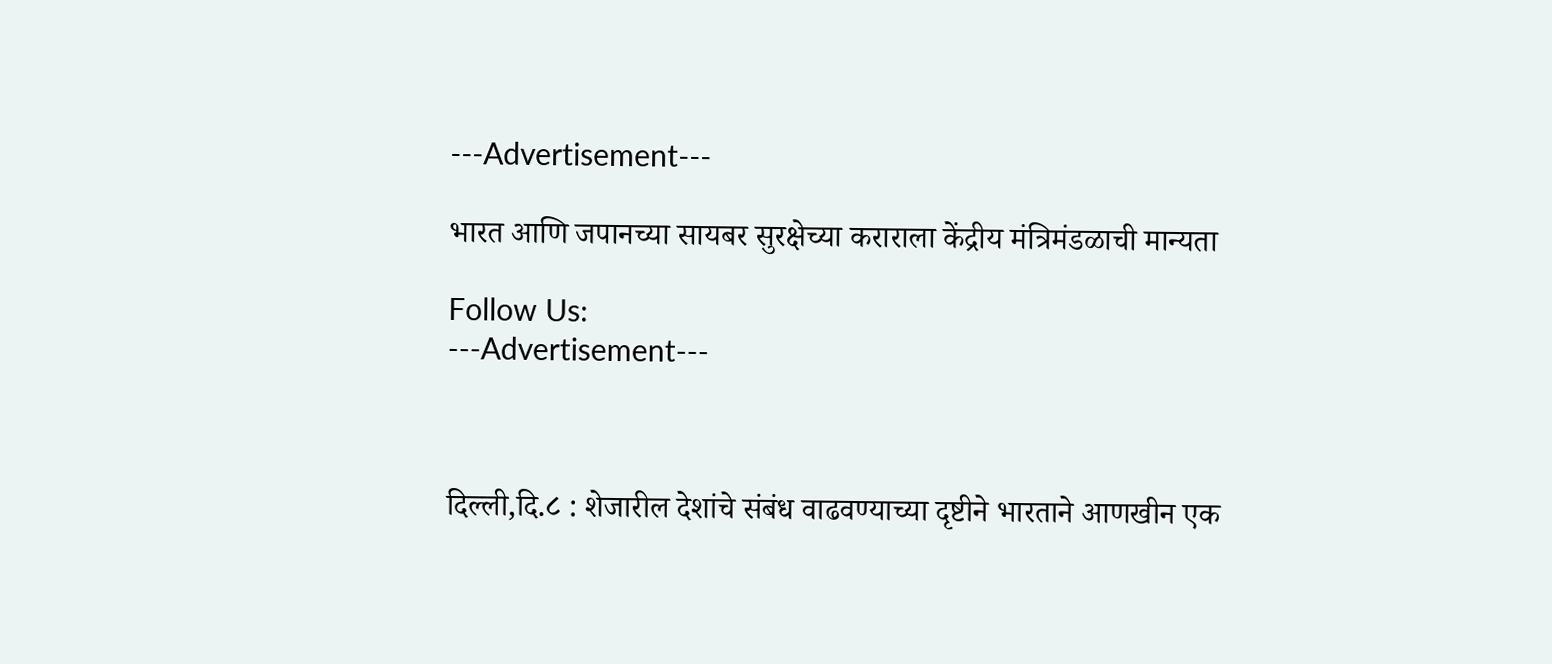---Advertisement---

भारत आणि जपानच्या सायबर सुरक्षेच्या कराराला केंद्रीय मंत्रिमंडळाची मान्यता

Follow Us:
---Advertisement---



दिल्ली,दि.८ : शेजारील देशांचे संबंध वाढवण्याच्या दृष्टीने भारताने आणखीन एक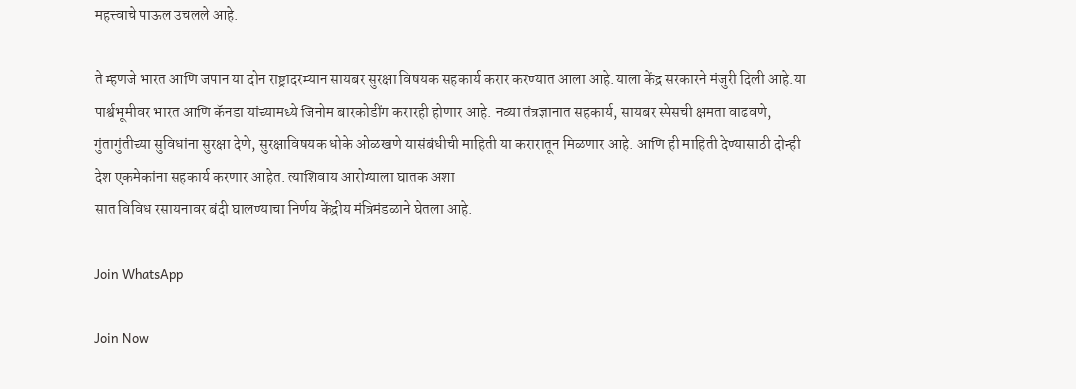महत्त्वाचे पाऊल उचलले आहे.

ते म्हणजे भारत आणि जपान या दोन राष्ट्रादरम्यान सायबर सुरक्षा विषयक सहकार्य करार करण्यात आला आहे.याला केंद्र सरकारने मंजुरी दिली आहे.या पार्श्वभूमीवर भारत आणि कॅनडा यांच्यामध्ये जिनोम बारकोडींग करारही होणार आहे. नव्या तंत्रज्ञानात सहकार्य, सायबर स्पेसची क्षमता वाढवणे, गुंतागुंतीच्या सुविधांना सुरक्षा देणे, सुरक्षाविषयक धोके ओळखणे यासंबंधीची माहिती या करारातून मिळणार आहे. आणि ही माहिती देण्यासाठी दोन्ही देश एकमेकांना सहकार्य करणार आहेत. त्याशिवाय आरोग्याला घातक अशा
सात विविध रसायनावर बंदी घालण्याचा निर्णय केंद्रीय मंत्रिमंडळाने घेतला आहे.

Join WhatsApp

Join Now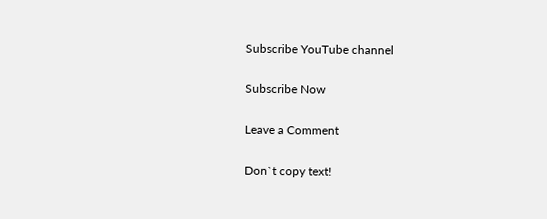Subscribe YouTube channel

Subscribe Now

Leave a Comment

Don`t copy text!